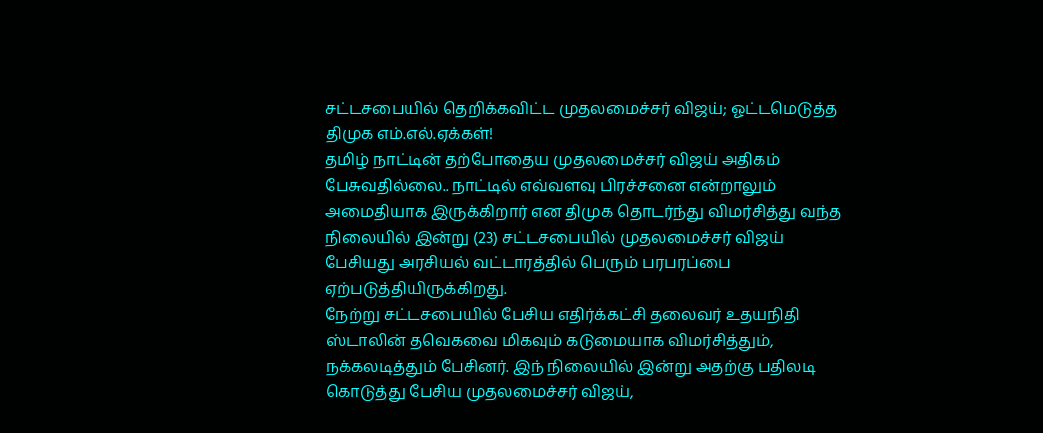சட்டசபையில் தெறிக்கவிட்ட முதலமைச்சர் விஜய்; ஓட்டமெடுத்த திமுக எம்.எல்.ஏக்கள்!
தமிழ் நாட்டின் தற்போதைய முதலமைச்சர் விஜய் அதிகம் பேசுவதில்லை.. நாட்டில் எவ்வளவு பிரச்சனை என்றாலும் அமைதியாக இருக்கிறார் என திமுக தொடர்ந்து விமர்சித்து வந்த நிலையில் இன்று (23) சட்டசபையில் முதலமைச்சர் விஜய் பேசியது அரசியல் வட்டாரத்தில் பெரும் பரபரப்பை ஏற்படுத்தியிருக்கிறது.
நேற்று சட்டசபையில் பேசிய எதிர்க்கட்சி தலைவர் உதயநிதி ஸ்டாலின் தவெகவை மிகவும் கடுமையாக விமர்சித்தும், நக்கலடித்தும் பேசினர். இந் நிலையில் இன்று அதற்கு பதிலடி கொடுத்து பேசிய முதலமைச்சர் விஜய்,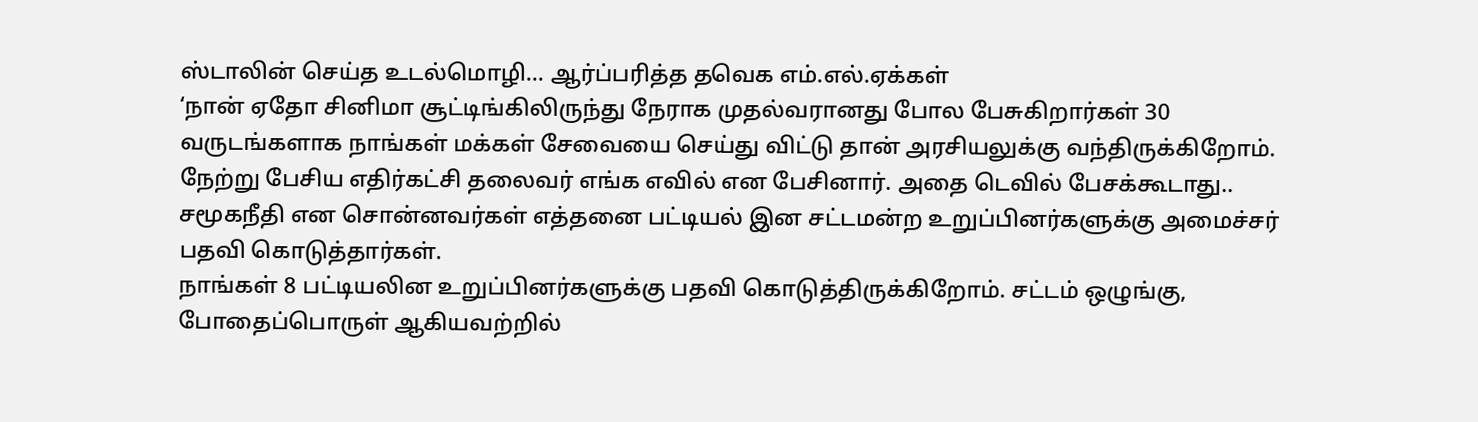ஸ்டாலின் செய்த உடல்மொழி... ஆர்ப்பரித்த தவெக எம்.எல்.ஏக்கள்
‘நான் ஏதோ சினிமா சூட்டிங்கிலிருந்து நேராக முதல்வரானது போல பேசுகிறார்கள் 30 வருடங்களாக நாங்கள் மக்கள் சேவையை செய்து விட்டு தான் அரசியலுக்கு வந்திருக்கிறோம். நேற்று பேசிய எதிர்கட்சி தலைவர் எங்க எவில் என பேசினார். அதை டெவில் பேசக்கூடாது.. சமூகநீதி என சொன்னவர்கள் எத்தனை பட்டியல் இன சட்டமன்ற உறுப்பினர்களுக்கு அமைச்சர் பதவி கொடுத்தார்கள்.
நாங்கள் 8 பட்டியலின உறுப்பினர்களுக்கு பதவி கொடுத்திருக்கிறோம். சட்டம் ஒழுங்கு, போதைப்பொருள் ஆகியவற்றில்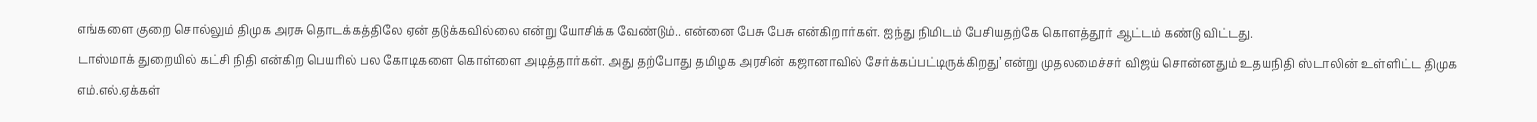எங்களை குறை சொல்லும் திமுக அரசு தொடக்கத்திலே ஏன் தடுக்கவில்லை என்று யோசிக்க வேண்டும்.. என்னை பேசு பேசு என்கிறார்கள். ஐந்து நிமிடம் பேசியதற்கே கொளத்தூர் ஆட்டம் கண்டு விட்டது.
டாஸ்மாக் துறையில் கட்சி நிதி என்கிற பெயரில் பல கோடிகளை கொள்ளை அடித்தார்கள். அது தற்போது தமிழக அரசின் கஜானாவில் சேர்க்கப்பட்டிருக்கிறது’ என்று முதலமைச்சர் விஜய் சொன்னதும் உதயநிதி ஸ்டாலின் உள்ளிட்ட திமுக எம்.எல்.ஏக்கள்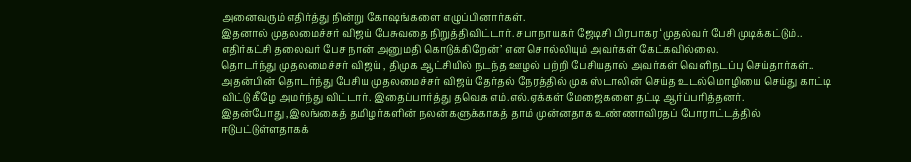அனைவரும் எதிர்த்து நின்று கோஷங்களை எழுப்பினார்கள்.
இதனால் முதலமைச்சர் விஜய் பேசுவதை நிறுத்திவிட்டார். சபாநாயகர் ஜேடிசி பிரபாகர ‘முதல்வர் பேசி முடிக்கட்டும்.. எதிர்கட்சி தலைவர் பேச நான் அனுமதி கொடுக்கிறேன்’ என சொல்லியும் அவர்கள் கேட்கவில்லை.
தொடர்ந்து முதலமைச்சர் விஜய் , திமுக ஆட்சியில் நடந்த ஊழல் பற்றி பேசியதால் அவர்கள் வெளிநடப்பு செய்தார்கள்.. அதன்பின் தொடர்ந்து பேசிய முதலமைச்சர் விஜய் தேர்தல் நேரத்தில் முக ஸ்டாலின் செய்த உடல்மொழியை செய்து காட்டி விட்டு கீழே அமர்ந்து விட்டார். இதைப்பார்த்து தவெக எம்.எல்.ஏக்கள் மேஜைகளை தட்டி ஆர்ப்பரித்தனர்.
இதன்போது ,இலங்கைத் தமிழர்களின் நலன்களுக்காகத் தாம் முன்னதாக உண்ணாவிரதப் போராட்டத்தில் ஈடுபட்டுள்ளதாகக்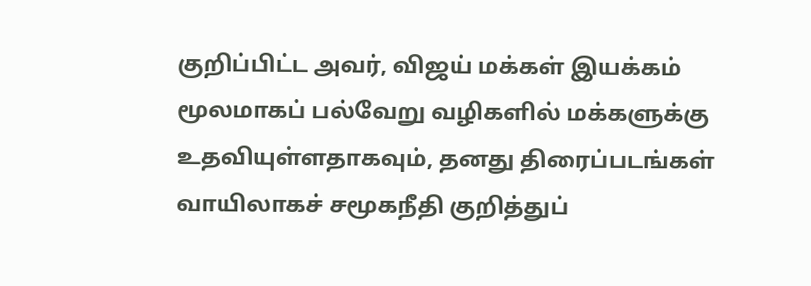குறிப்பிட்ட அவர், விஜய் மக்கள் இயக்கம் மூலமாகப் பல்வேறு வழிகளில் மக்களுக்கு உதவியுள்ளதாகவும், தனது திரைப்படங்கள் வாயிலாகச் சமூகநீதி குறித்துப்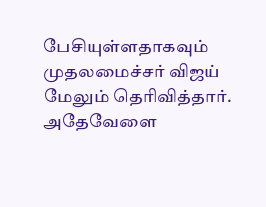பேசியுள்ளதாகவும் முதலமைச்சர் விஜய் மேலும் தெரிவித்தார்.
அதேவேளை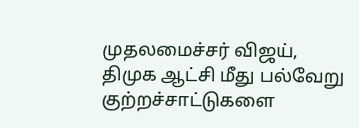முதலமைச்சர் விஜய், திமுக ஆட்சி மீது பல்வேறு குற்றச்சாட்டுகளை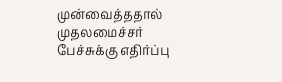முன்வைத்ததால் முதலமைச்சர் பேச்சுக்கு எதிர்ப்பு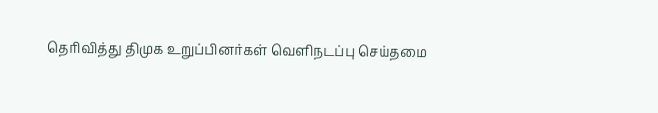தெரிவித்து திமுக உறுப்பினர்கள் வெளிநடப்பு செய்தமை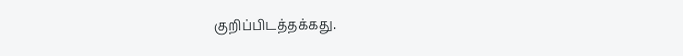குறிப்பிடத்தக்கது.